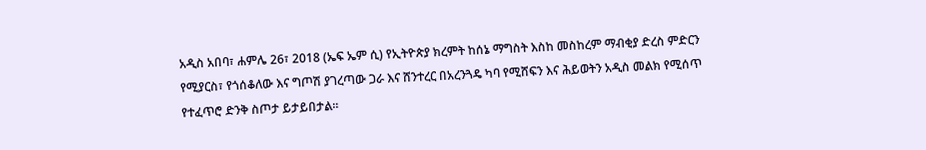አዲስ አበባ፣ ሐምሌ 26፣ 2018 (ኤፍ ኤም ሲ) የኢትዮጵያ ክረምት ከሰኔ ማግስት እስከ መስከረም ማብቂያ ድረስ ምድርን የሚያርስ፣ የጎሰቆለው እና ግጦሽ ያገረጣው ጋራ እና ሸንተረር በአረንጓዴ ካባ የሚሸፍን እና ሕይወትን አዲስ መልክ የሚሰጥ የተፈጥሮ ድንቅ ስጦታ ይታይበታል።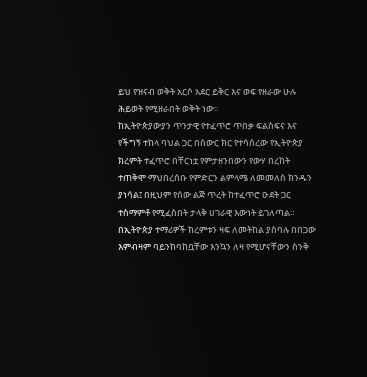ይህ የዝናብ ወቅት አርሶ አደር ይቅር እና ወፍ የዘራው ሁሉ ሕይወት የሚዘራበት ወቅት ነው፡፡
ከኢትዮጵያውያን ጥንታዊ የተፈጥሮ ጥበቃ ፍልስፍና እና የችግኝ ተከላ ባህል ጋር በስውር ክር የተሳሰረው የኢትዮጵያ ክረምት ተፈጥሮ በቸርነቷ የምታዘንበውን የውሃ በረከት ተጠቅሞ ማህበረሰቡ የምድርን ልምላሜ ለመመለስ ክንዱን ያነሳል፤ በዚህም የሰው ልጅ ጥረት ከተፈጥሮ ዑደት ጋር ተስማምቶ የሚፈስበት ታላቅ ሀገራዊ እውነት ይገለጣል።
በኢትዮጵያ ተማሪዎች ክረምቱን ዛፍ ለመትከል ያስባሉ በበጋው እምብዛም ባይንከባከቧቸው እንኳን ለዛ የሚሆናቸውን ስንቅ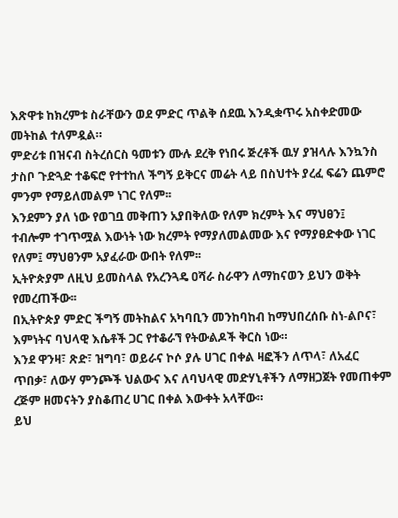እጽዋቱ ከክረምቱ ስራቸውን ወደ ምድር ጥልቅ ሰደዉ እንዲቋጥሩ አስቀድመው መትከል ተለምዷል።
ምድሪቱ በዝናብ ስትረሰርስ ዓመቱን ሙሉ ደረቅ የነበሩ ጅረቶች ዉሃ ያዝላሉ እንኳንስ ታስቦ ጉድጓድ ተቆፍሮ የተተከለ ችግኝ ይቅርና መሬት ላይ በስህተት ያረፈ ፍሬን ጨምሮ ምንም የማይለመልም ነገር የለም፡፡
እንደምን ያለ ነው የወገቧ መቅጠን አያበቅለው የለም ክረምት እና ማህፀን፤
ተብሎም ተገጥሟል እውነት ነው ክረምት የማያለመልመው እና የማያፀድቀው ነገር የለም፤ ማህፀንም አያፈራው ውበት የለም፡፡
ኢትዮጵያም ለዚህ ይመስላል የአረንጓዴ ዐሻራ ስራዋን ለማከናወን ይህን ወቅት የመረጠችው፡፡
በኢትዮጵያ ምድር ችግኝ መትከልና አካባቢን መንከባከብ ከማህበረሰቡ ስነ-ልቦና፣ እምነትና ባህላዊ እሴቶች ጋር የተቆራኘ የትውልዶች ቅርስ ነው።
እንደ ዋንዛ፣ ጽድ፣ ዝግባ፣ ወይራና ኮሶ ያሉ ሀገር በቀል ዛፎችን ለጥላ፣ ለአፈር ጥበቃ፣ ለውሃ ምንጮች ህልውና እና ለባህላዊ መድሃኒቶችን ለማዘጋጀት የመጠቀም ረጅም ዘመናትን ያስቆጠረ ሀገር በቀል እውቀት አላቸው።
ይህ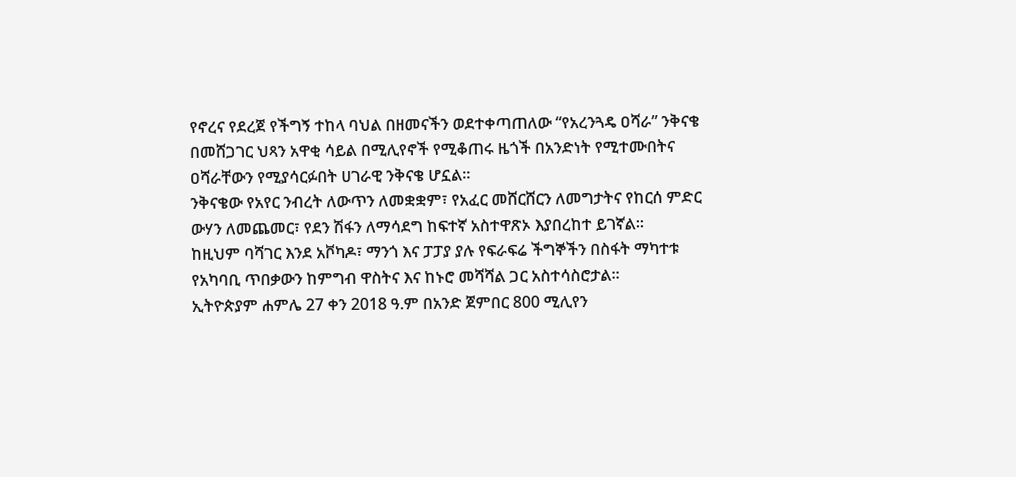የኖረና የደረጀ የችግኝ ተከላ ባህል በዘመናችን ወደተቀጣጠለው “የአረንጓዴ ዐሻራ” ንቅናቄ በመሸጋገር ህጻን አዋቂ ሳይል በሚሊየኖች የሚቆጠሩ ዜጎች በአንድነት የሚተሙበትና ዐሻራቸውን የሚያሳርፉበት ሀገራዊ ንቅናቄ ሆኗል።
ንቅናቄው የአየር ንብረት ለውጥን ለመቋቋም፣ የአፈር መሸርሸርን ለመግታትና የከርሰ ምድር ውሃን ለመጨመር፣ የደን ሽፋን ለማሳደግ ከፍተኛ አስተዋጽኦ እያበረከተ ይገኛል፡፡
ከዚህም ባሻገር እንደ አቮካዶ፣ ማንጎ እና ፓፓያ ያሉ የፍራፍሬ ችግኞችን በስፋት ማካተቱ የአካባቢ ጥበቃውን ከምግብ ዋስትና እና ከኑሮ መሻሻል ጋር አስተሳስሮታል።
ኢትዮጵያም ሐምሌ 27 ቀን 2018 ዓ.ም በአንድ ጀምበር 800 ሚሊየን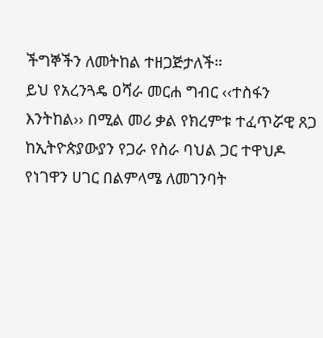ችግኞችን ለመትከል ተዘጋጅታለች።
ይህ የአረንጓዴ ዐሻራ መርሐ ግብር ‹‹ተስፋን እንትከል›› በሚል መሪ ቃል የክረምቱ ተፈጥሯዊ ጸጋ ከኢትዮጵያውያን የጋራ የስራ ባህል ጋር ተዋህዶ የነገዋን ሀገር በልምላሜ ለመገንባት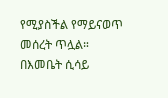የሚያስችል የማይናወጥ መሰረት ጥሏል።
በእመቤት ሲሳይ